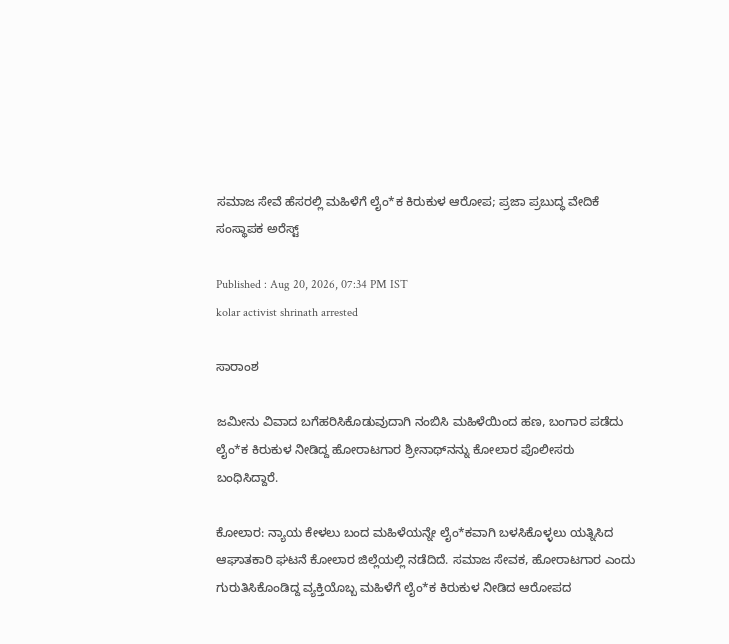ಸಮಾಜ ಸೇವೆ ಹೆಸರಲ್ಲಿ ಮಹಿಳೆಗೆ ಲೈಂ*ಕ ಕಿರುಕುಳ ಆರೋಪ; ಪ್ರಜಾ ಪ್ರಬುದ್ಧ ವೇದಿಕೆ ಸಂಸ್ಥಾಪಕ ಅರೆಸ್ಟ್

Published : Aug 20, 2026, 07:34 PM IST
kolar activist shrinath arrested

ಸಾರಾಂಶ

ಜಮೀನು ವಿವಾದ ಬಗೆಹರಿಸಿಕೊಡುವುದಾಗಿ ನಂಬಿಸಿ ಮಹಿಳೆಯಿಂದ ಹಣ, ಬಂಗಾರ ಪಡೆದು ಲೈಂ*ಕ ಕಿರುಕುಳ ನೀಡಿದ್ದ ಹೋರಾಟಗಾರ ಶ್ರೀನಾಥ್‌ನನ್ನು ಕೋಲಾರ ಪೊಲೀಸರು ಬಂಧಿಸಿದ್ದಾರೆ.

ಕೋಲಾರ: ನ್ಯಾಯ ಕೇಳಲು ಬಂದ ಮಹಿಳೆಯನ್ನೇ ಲೈಂ*ಕವಾಗಿ ಬಳಸಿಕೊಳ್ಳಲು ಯತ್ನಿಸಿದ ಆಘಾತಕಾರಿ ಘಟನೆ ಕೋಲಾರ ಜಿಲ್ಲೆಯಲ್ಲಿ ನಡೆದಿದೆ. ಸಮಾಜ ಸೇವಕ, ಹೋರಾಟಗಾರ ಎಂದು ಗುರುತಿಸಿಕೊಂಡಿದ್ದ ವ್ಯಕ್ತಿಯೊಬ್ಬ ಮಹಿಳೆಗೆ ಲೈಂ*ಕ ಕಿರುಕುಳ ನೀಡಿದ ಆರೋಪದ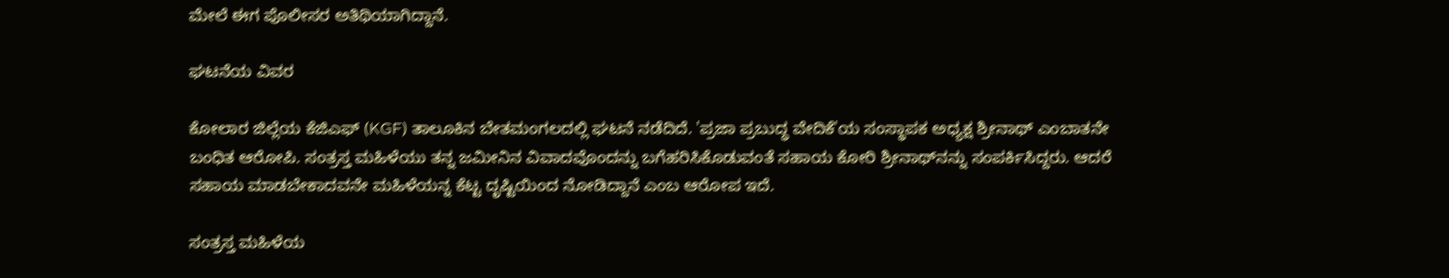ಮೇಲೆ ಈಗ ಪೊಲೀಸರ ಅತಿಥಿಯಾಗಿದ್ದಾನೆ.

ಘಟನೆಯ ವಿವರ

ಕೋಲಾರ ಜಿಲ್ಲೆಯ ಕೆಜಿಎಫ್‌ (KGF) ತಾಲೂಕಿನ ಬೇತಮಂಗಲದಲ್ಲಿ ಘಟನೆ ನಡೆದಿದೆ. 'ಪ್ರಜಾ ಪ್ರಬುದ್ಧ ವೇದಿಕೆ'ಯ ಸಂಸ್ಥಾಪಕ ಅಧ್ಯಕ್ಷ ಶ್ರೀನಾಥ್ ಎಂಬಾತನೇ ಬಂಧಿತ ಆರೋಪಿ. ಸಂತ್ರಸ್ತ ಮಹಿಳೆಯು ತನ್ನ ಜಮೀನಿನ ವಿವಾದವೊಂದನ್ನು ಬಗೆಹರಿಸಿಕೊಡುವಂತೆ ಸಹಾಯ ಕೋರಿ ಶ್ರೀನಾಥ್‌ನನ್ನು ಸಂಪರ್ಕಿಸಿದ್ದರು. ಆದರೆ ಸಹಾಯ ಮಾಡಬೇಕಾದವನೇ ಮಹಿಳೆಯನ್ನ ಕೆಟ್ಟ ದೃಷ್ಟಿಯಿಂದ ನೋಡಿದ್ದಾನೆ ಎಂಬ ಆರೋಪ ಇದೆ.

ಸಂತ್ರಸ್ತ ಮಹಿಳೆಯ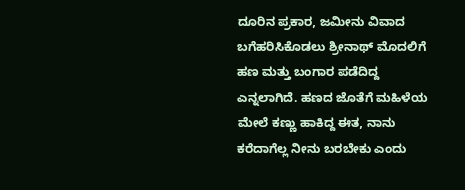ದೂರಿನ ಪ್ರಕಾರ, ಜಮೀನು ವಿವಾದ ಬಗೆಹರಿಸಿಕೊಡಲು ಶ್ರೀನಾಥ್ ಮೊದಲಿಗೆ ಹಣ ಮತ್ತು ಬಂಗಾರ ಪಡೆದಿದ್ದ ಎನ್ನಲಾಗಿದೆ. ಹಣದ ಜೊತೆಗೆ ಮಹಿಳೆಯ ಮೇಲೆ ಕಣ್ಣು ಹಾಕಿದ್ದ ಈತ, ನಾನು ಕರೆದಾಗೆಲ್ಲ ನೀನು ಬರಬೇಕು ಎಂದು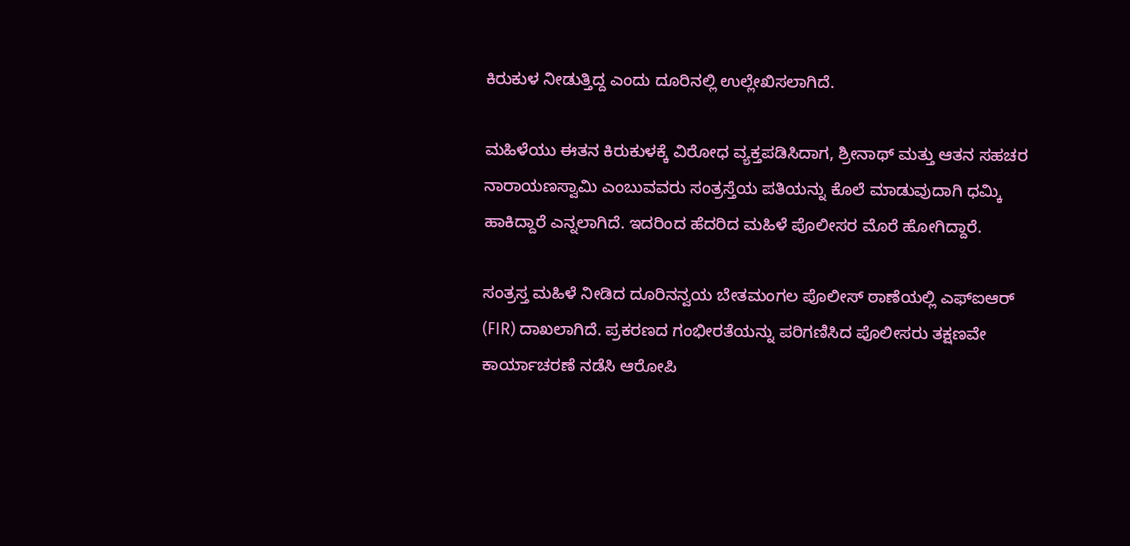ಕಿರುಕುಳ ನೀಡುತ್ತಿದ್ದ ಎಂದು ದೂರಿನಲ್ಲಿ ಉಲ್ಲೇಖಿಸಲಾಗಿದೆ.

ಮಹಿಳೆಯು ಈತನ ಕಿರುಕುಳಕ್ಕೆ ವಿರೋಧ ವ್ಯಕ್ತಪಡಿಸಿದಾಗ, ಶ್ರೀನಾಥ್ ಮತ್ತು ಆತನ ಸಹಚರ ನಾರಾಯಣಸ್ವಾಮಿ ಎಂಬುವವರು ಸಂತ್ರಸ್ತೆಯ ಪತಿಯನ್ನು ಕೊಲೆ ಮಾಡುವುದಾಗಿ ಧಮ್ಕಿ ಹಾಕಿದ್ದಾರೆ ಎನ್ನಲಾಗಿದೆ. ಇದರಿಂದ ಹೆದರಿದ ಮಹಿಳೆ ಪೊಲೀಸರ ಮೊರೆ ಹೋಗಿದ್ದಾರೆ.

ಸಂತ್ರಸ್ತ ಮಹಿಳೆ ನೀಡಿದ ದೂರಿನನ್ವಯ ಬೇತಮಂಗಲ ಪೊಲೀಸ್ ಠಾಣೆಯಲ್ಲಿ ಎಫ್‌ಐಆರ್ (FIR) ದಾಖಲಾಗಿದೆ. ಪ್ರಕರಣದ ಗಂಭೀರತೆಯನ್ನು ಪರಿಗಣಿಸಿದ ಪೊಲೀಸರು ತಕ್ಷಣವೇ ಕಾರ್ಯಾಚರಣೆ ನಡೆಸಿ ಆರೋಪಿ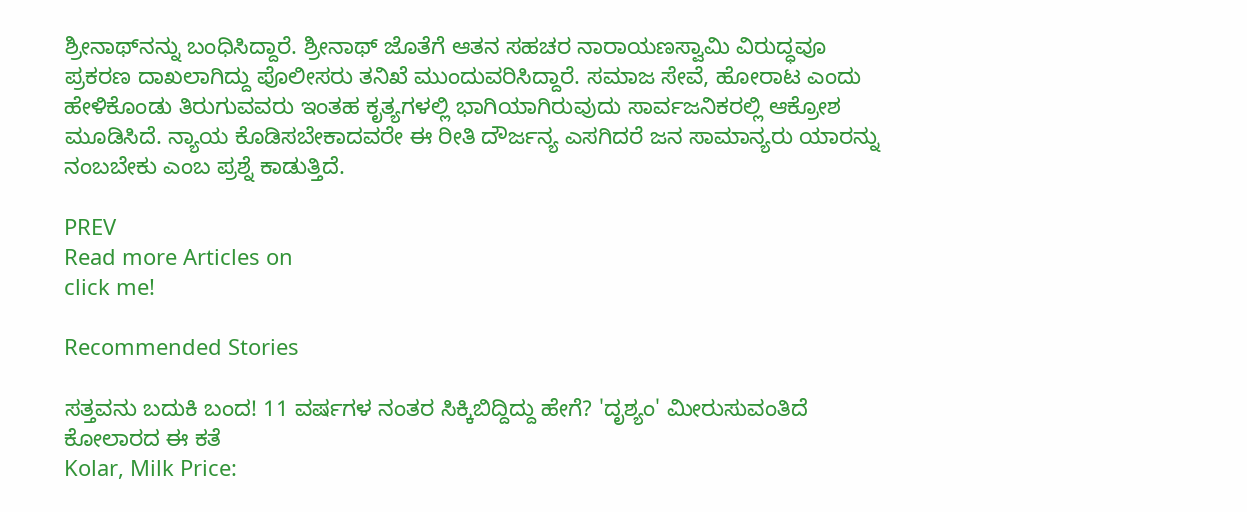ಶ್ರೀನಾಥ್‌ನನ್ನು ಬಂಧಿಸಿದ್ದಾರೆ. ಶ್ರೀನಾಥ್ ಜೊತೆಗೆ ಆತನ ಸಹಚರ ನಾರಾಯಣಸ್ವಾಮಿ ವಿರುದ್ಧವೂ ಪ್ರಕರಣ ದಾಖಲಾಗಿದ್ದು ಪೊಲೀಸರು ತನಿಖೆ ಮುಂದುವರಿಸಿದ್ದಾರೆ. ಸಮಾಜ ಸೇವೆ, ಹೋರಾಟ ಎಂದು ಹೇಳಿಕೊಂಡು ತಿರುಗುವವರು ಇಂತಹ ಕೃತ್ಯಗಳಲ್ಲಿ ಭಾಗಿಯಾಗಿರುವುದು ಸಾರ್ವಜನಿಕರಲ್ಲಿ ಆಕ್ರೋಶ ಮೂಡಿಸಿದೆ. ನ್ಯಾಯ ಕೊಡಿಸಬೇಕಾದವರೇ ಈ ರೀತಿ ದೌರ್ಜನ್ಯ ಎಸಗಿದರೆ ಜನ ಸಾಮಾನ್ಯರು ಯಾರನ್ನು ನಂಬಬೇಕು ಎಂಬ ಪ್ರಶ್ನೆ ಕಾಡುತ್ತಿದೆ.

PREV
Read more Articles on
click me!

Recommended Stories

ಸತ್ತವನು ಬದುಕಿ ಬಂದ! 11 ವರ್ಷಗಳ ನಂತರ ಸಿಕ್ಕಿಬಿದ್ದಿದ್ದು ಹೇಗೆ? 'ದೃಶ್ಯಂ' ಮೀರುಸುವಂತಿದೆ ಕೋಲಾರದ ಈ ಕತೆ
Kolar, Milk Price: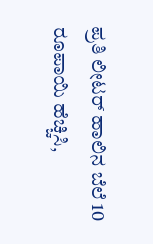ಪ್ರತಿ ಲೀಟರ್ ಹಾಲಿನ ಬೆಲೆ 10 ರೂಪಾಯಿ ಹೆಚ್ಚಿಸಿ,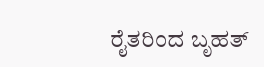ರೈತರಿಂದ ಬೃಹತ್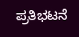ಪ್ರತಿಭಟನೆ